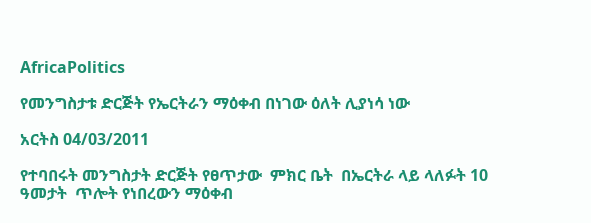AfricaPolitics

የመንግስታቱ ድርጅት የኤርትራን ማዕቀብ በነገው ዕለት ሊያነሳ ነው

አርትስ 04/03/2011

የተባበሩት መንግስታት ድርጅት የፀጥታው  ምክር ቤት  በኤርትራ ላይ ላለፉት 10 ዓመታት  ጥሎት የነበረውን ማዕቀብ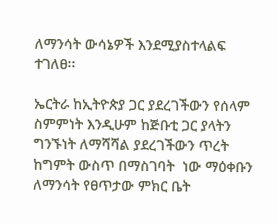ለማንሳት ውሳኔዎች እንደሚያስተላልፍ ተገለፀ፡፡

ኤርትራ ከኢትዮጵያ ጋር ያደረገችውን የሰላም ስምምነት እንዲሁም ከጅቡቲ ጋር ያላትን ግንኙነት ለማሻሻል ያደረገችውን ጥረት ከግምት ውስጥ በማስገባት  ነው ማዕቀቡን ለማንሳት የፀጥታው ምክር ቤት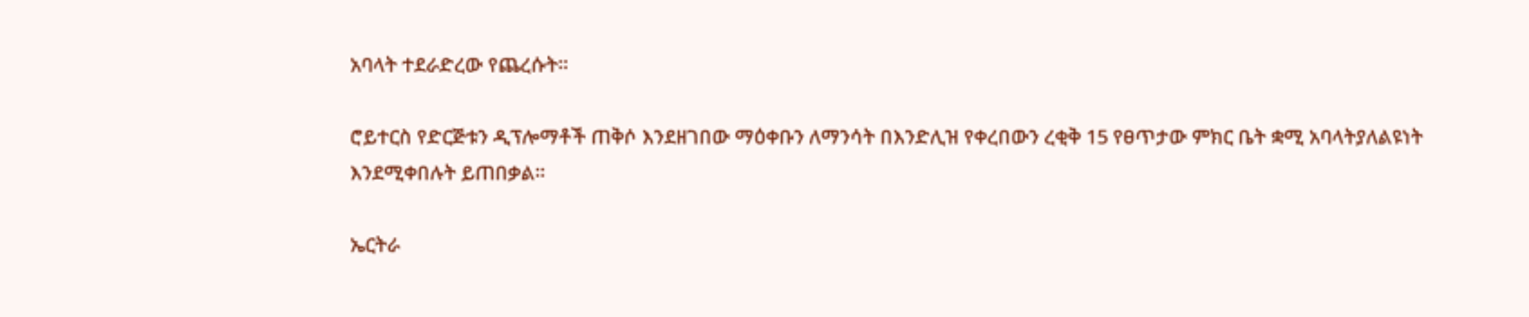አባላት ተደራድረው የጨረሱት፡፡

ሮይተርስ የድርጅቱን ዲፕሎማቶች ጠቅሶ እንደዘገበው ማዕቀቡን ለማንሳት በእንድሊዝ የቀረበውን ረቂቅ 15 የፀጥታው ምክር ቤት ቋሚ አባላትያለልዩነት እንደሚቀበሉት ይጠበቃል፡፡

ኤርትራ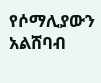የሶማሊያውን አልሸባብ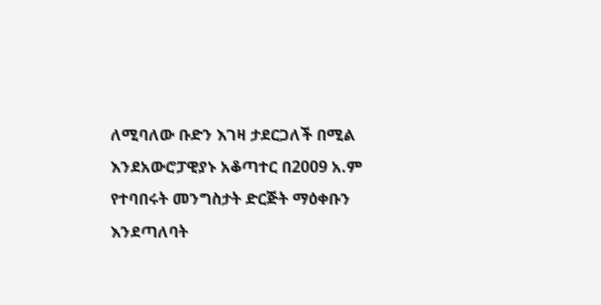ለሚባለው ቡድን እገዛ ታደርጋለች በሚል እንደአውሮፓዊያኑ አቆጣተር በ2009 አ.ም የተባበሩት መንግስታት ድርጅት ማዕቀቡን እንደጣለባት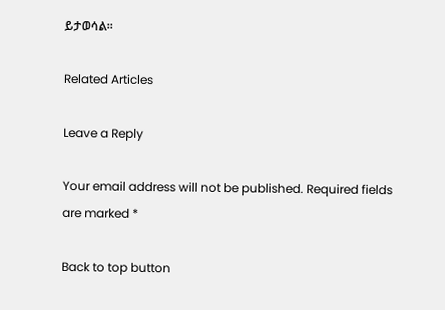ይታወሳል፡፡

Related Articles

Leave a Reply

Your email address will not be published. Required fields are marked *

Back to top button